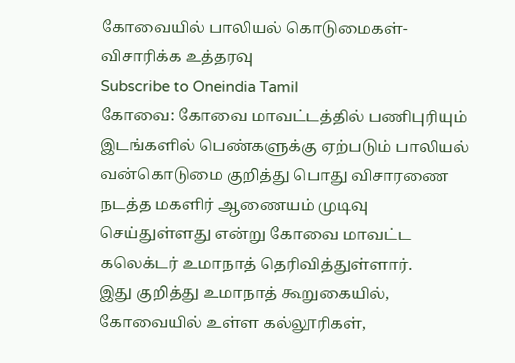கோவையில் பாலியல் கொடுமைகள்-விசாரிக்க உத்தரவு
Subscribe to Oneindia Tamil
கோவை: கோவை மாவட்டத்தில் பணிபுரியும் இடங்களில் பெண்களுக்கு ஏற்படும் பாலியல் வன்கொடுமை குறித்து பொது விசாரணை நடத்த மகளிர் ஆணையம் முடிவு செய்துள்ளது என்று கோவை மாவட்ட கலெக்டர் உமாநாத் தெரிவித்துள்ளார்.
இது குறித்து உமாநாத் கூறுகையில்,
கோவையில் உள்ள கல்லூரிகள்,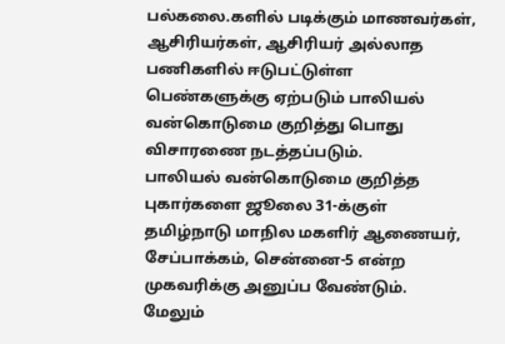பல்கலை.களில் படிக்கும் மாணவர்கள், ஆசிரியர்கள், ஆசிரியர் அல்லாத பணிகளில் ஈடுபட்டுள்ள பெண்களுக்கு ஏற்படும் பாலியல் வன்கொடுமை குறித்து பொது விசாரணை நடத்தப்படும்.
பாலியல் வன்கொடுமை குறித்த புகார்களை ஜூலை 31-க்குள் தமிழ்நாடு மாநில மகளிர் ஆணையர், சேப்பாக்கம், சென்னை-5 என்ற முகவரிக்கு அனுப்ப வேண்டும்.
மேலும்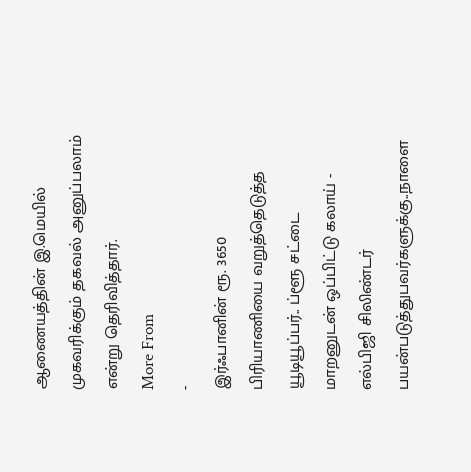ஆணையத்தின் இ.மெயில் முகவரிக்கும் தகவல் அனுப்பலாம் என்று தெரிவித்தார்.
More From
-
இர்ஃபானின் ரூ. 3650 பிரியாணியை வறுத்தெடுத்த யூடியூப்பர்.. ப்ளூ சட்டை மாறனுடன் ஒப்பிட்டு கலாய் -
எல்பிஜி சிலிண்டர் பயன்படுத்துபவர்களுக்கு..நாளை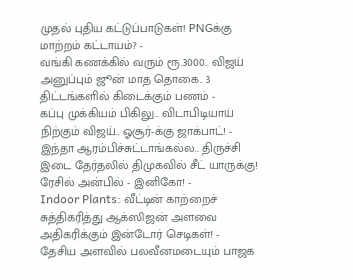முதல் புதிய கட்டுப்பாடுகள்! PNGக்கு மாற்றம் கட்டாயம்? -
வங்கி கணக்கில் வரும் ரூ.3000.. விஜய் அனுப்பும் ஜூன் மாத தொகை.. 3 திட்டங்களில் கிடைக்கும் பணம் -
கப்பு முக்கியம் பிகிலு.. விடாபிடியாய் நிற்கும் விஜய்.. ஓசூர்-க்கு ஜாக்பாட்! -
இந்தா ஆரம்பிச்சுட்டாங்கல்ல.. திருச்சி இடை தேர்தலில் திமுகவில் சீட் யாருக்கு! ரேசில் அன்பில் - இனிகோ! -
Indoor Plants: வீட்டின் காற்றைச் சுத்திகரித்து ஆக்ஸிஜன் அளவை அதிகரிக்கும் இன்டோர் செடிகள்! -
தேசிய அளவில் பலவீனமடையும் பாஜக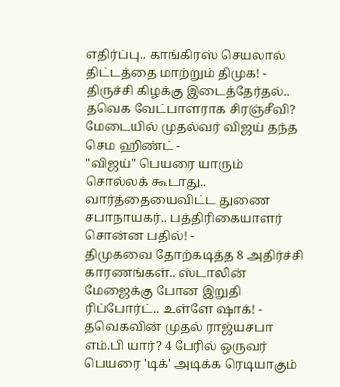எதிர்ப்பு.. காங்கிரஸ் செயலால் திட்டத்தை மாற்றும் திமுக! -
திருச்சி கிழக்கு இடைத்தேர்தல்.. தவெக வேட்பாளராக சிரஞ்சீவி? மேடையில் முதல்வர் விஜய் தந்த செம ஹிண்ட் -
"விஜய்" பெயரை யாரும் சொல்லக் கூடாது.. வார்த்தையைவிட்ட துணை சபாநாயகர்.. பத்திரிகையாளர் சொன்ன பதில்! -
திமுகவை தோற்கடித்த 8 அதிர்ச்சி காரணங்கள்.. ஸ்டாலின் மேஜைக்கு போன இறுதி ரிப்போர்ட்.. உள்ளே ஷாக்! -
தவெகவின் முதல் ராஜ்யசபா எம்.பி யார்? 4 பேரில் ஒருவர் பெயரை 'டிக்' அடிக்க ரெடியாகும்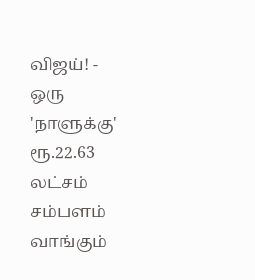விஜய்! -
ஒரு 'நாளுக்கு' ரூ.22.63 லட்சம் சம்பளம் வாங்கும்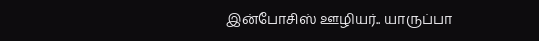இன்போசிஸ் ஊழியர்.. யாருப்பா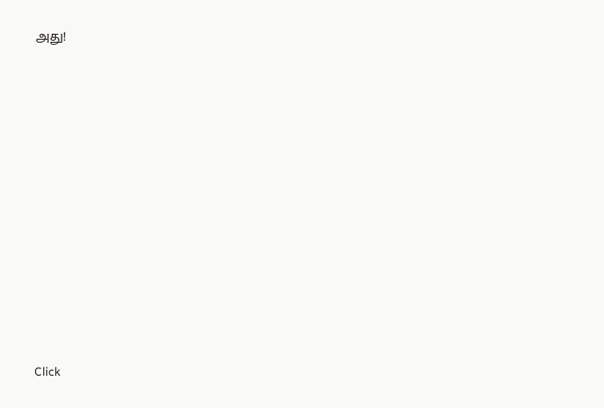அது!












Click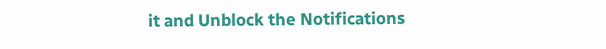it and Unblock the Notifications